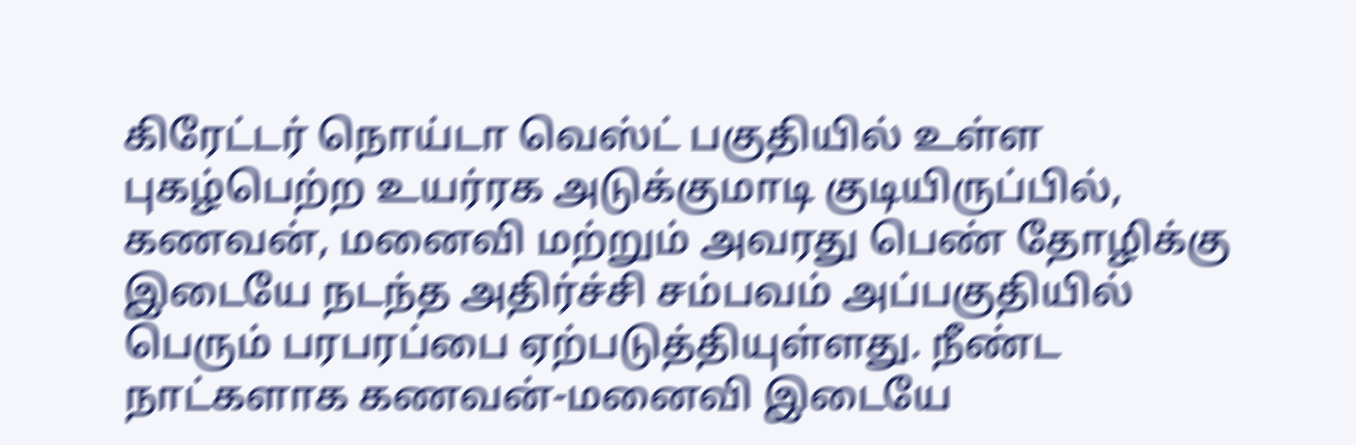கிரேட்டர் நொய்டா வெஸ்ட் பகுதியில் உள்ள புகழ்பெற்ற உயர்ரக அடுக்குமாடி குடியிருப்பில், கணவன், மனைவி மற்றும் அவரது பெண் தோழிக்கு இடையே நடந்த அதிர்ச்சி சம்பவம் அப்பகுதியில் பெரும் பரபரப்பை ஏற்படுத்தியுள்ளது. நீண்ட நாட்களாக கணவன்-மனைவி இடையே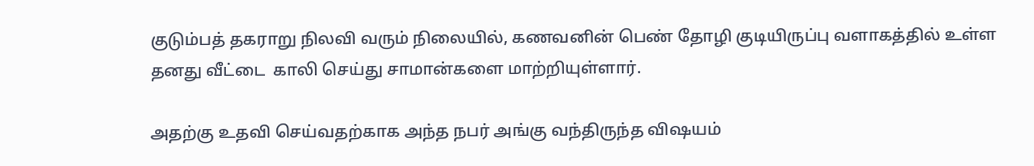குடும்பத் தகராறு நிலவி வரும் நிலையில், கணவனின் பெண் தோழி குடியிருப்பு வளாகத்தில் உள்ள தனது வீட்டை  காலி செய்து சாமான்களை மாற்றியுள்ளார்.

அதற்கு உதவி செய்வதற்காக அந்த நபர் அங்கு வந்திருந்த விஷயம்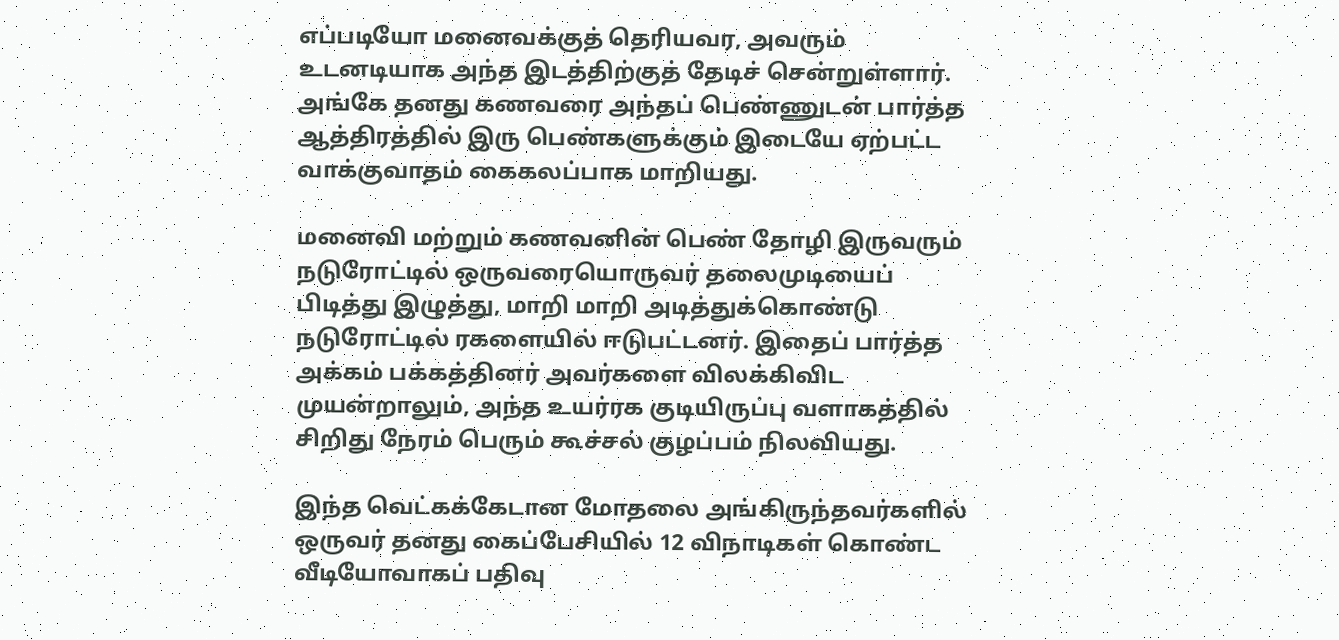எப்படியோ மனைவக்குத் தெரியவர, அவரும் உடனடியாக அந்த இடத்திற்குத் தேடிச் சென்றுள்ளார். அங்கே தனது கணவரை அந்தப் பெண்ணுடன் பார்த்த ஆத்திரத்தில் இரு பெண்களுக்கும் இடையே ஏற்பட்ட வாக்குவாதம் கைகலப்பாக மாறியது.

மனைவி மற்றும் கணவனின் பெண் தோழி இருவரும் நடுரோட்டில் ஒருவரையொருவர் தலைமுடியைப் பிடித்து இழுத்து, மாறி மாறி அடித்துக்கொண்டு நடுரோட்டில் ரகளையில் ஈடுபட்டனர். இதைப் பார்த்த அக்கம் பக்கத்தினர் அவர்களை விலக்கிவிட முயன்றாலும், அந்த உயர்ரக குடியிருப்பு வளாகத்தில் சிறிது நேரம் பெரும் கூச்சல் குழப்பம் நிலவியது.

இந்த வெட்கக்கேடான மோதலை அங்கிருந்தவர்களில் ஒருவர் தனது கைப்பேசியில் 12 விநாடிகள் கொண்ட வீடியோவாகப் பதிவு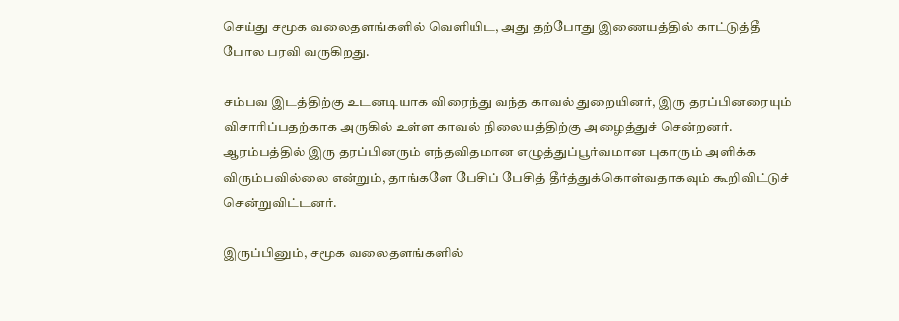செய்து சமூக வலைதளங்களில் வெளியிட, அது தற்போது இணையத்தில் காட்டுத்தீ போல பரவி வருகிறது.

சம்பவ இடத்திற்கு உடனடியாக விரைந்து வந்த காவல் துறையினர், இரு தரப்பினரையும் விசாரிப்பதற்காக அருகில் உள்ள காவல் நிலையத்திற்கு அழைத்துச் சென்றனர். ஆரம்பத்தில் இரு தரப்பினரும் எந்தவிதமான எழுத்துப்பூர்வமான புகாரும் அளிக்க விரும்பவில்லை என்றும், தாங்களே பேசிப் பேசித் தீர்த்துக்கொள்வதாகவும் கூறிவிட்டுச் சென்றுவிட்டனர்.

இருப்பினும், சமூக வலைதளங்களில்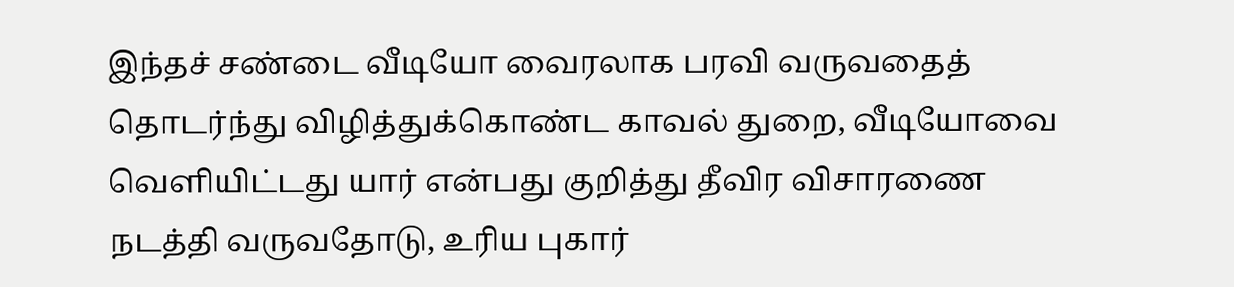இந்தச் சண்டை வீடியோ வைரலாக பரவி வருவதைத் தொடர்ந்து விழித்துக்கொண்ட காவல் துறை, வீடியோவை வெளியிட்டது யார் என்பது குறித்து தீவிர விசாரணை நடத்தி வருவதோடு, உரிய புகார்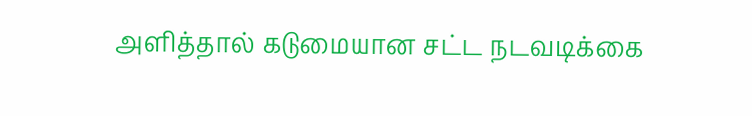அளித்தால் கடுமையான சட்ட நடவடிக்கை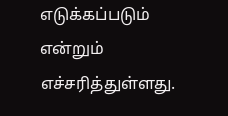எடுக்கப்படும் என்றும் எச்சரித்துள்ளது.